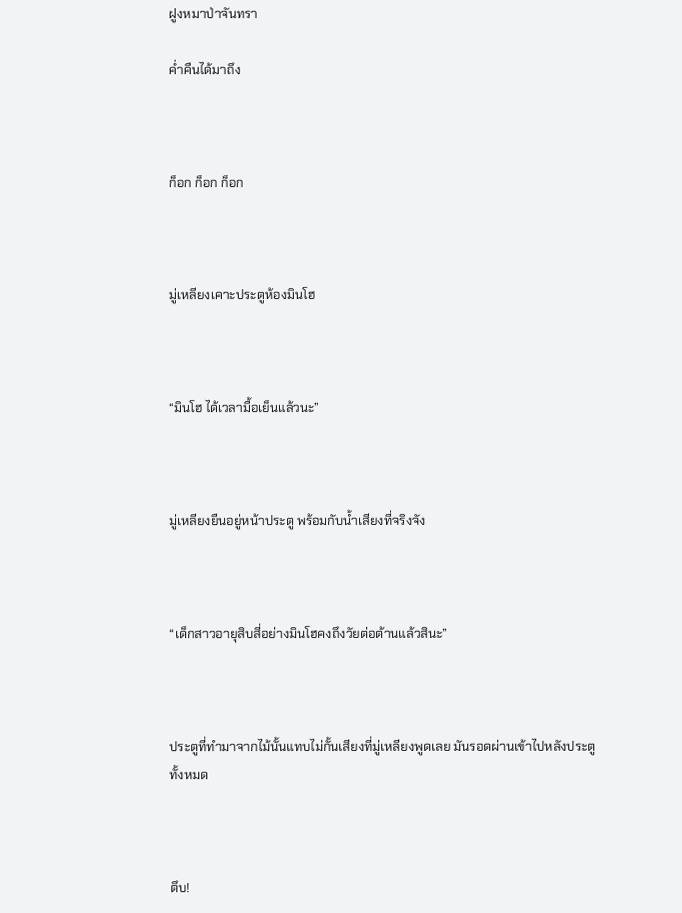ฝูงหมาป่าจันทรา

ค่ำคืนได้มาถึง



ก็อก ก็อก ก็อก



มู่เหลียงเคาะประตูห้องมินโฮ



“มินโฮ ได้เวลามื้อเย็นแล้วนะ”



มู่เหลียงยืนอยู่หน้าประตู พร้อมกับน้ำเสียงที่จริงจัง



“เด็กสาวอายุสิบสี่อย่างมินโฮคงถึงวัยต่อต้านแล้วสินะ”



ประตูที่ทำมาจากไม้นั้นแทบไม่กั้นเสียงที่มู่เหลียงพูดเลย มันรอดผ่านเข้าไปหลังประตูทั้งหมด



ตึบ!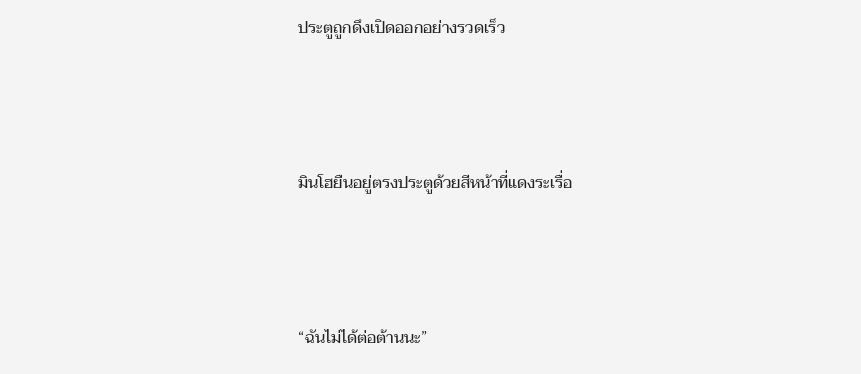ประตูถูกดึงเปิดออกอย่างรวดเร็ว



มินโฮยืนอยู่ตรงประตูด้วยสีหน้าที่แดงระเรื่อ



“ฉันไม่ได้ต่อต้านนะ”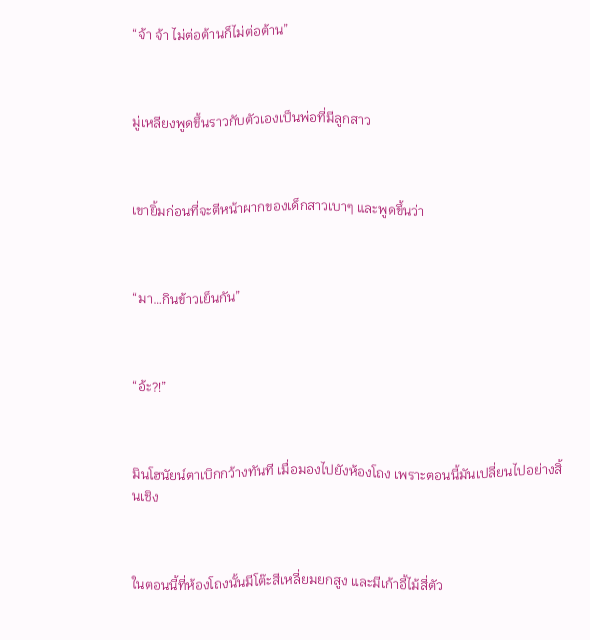“จ้า จ้า ไม่ต่อต้านก็ไม่ต่อต้าน”



มู่เหลียงพูดขึ้นราวกับตัวเองเป็นพ่อที่มีลูกสาว



เขายิ้มก่อนที่จะตีหน้าผากของเด็กสาวเบาๆ และพูดขึ้นว่า



“มา…กินข้าวเย็นกัน”



“อ้ะ?!”



มินโฮนัยน์ตาเบิกกว้างทันที เมื่อมองไปยังห้องโถง เพราะตอนนี้มันเปลี่ยนไปอย่างสิ้นเชิง



ในตอนนี้ที่ห้องโถงนั้นมีโต๊ะสีเหลี่ยมยกสูง และมีเก้าอี้ไม้สี่ตัว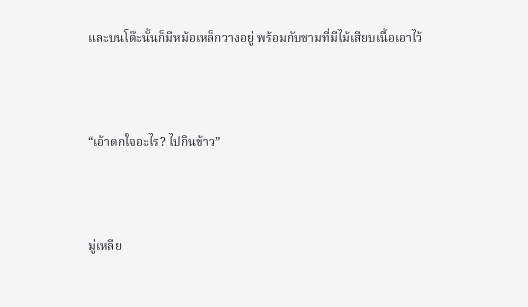และบนโต๊ะนั้นก็มีหม้อเหล็กวางอยู่ พร้อมกับชามที่มีไม้เสียบเนื้อเอาไว้



“เอ้าตกใจอะไร? ไปกินข้าว”



มู่เหลีย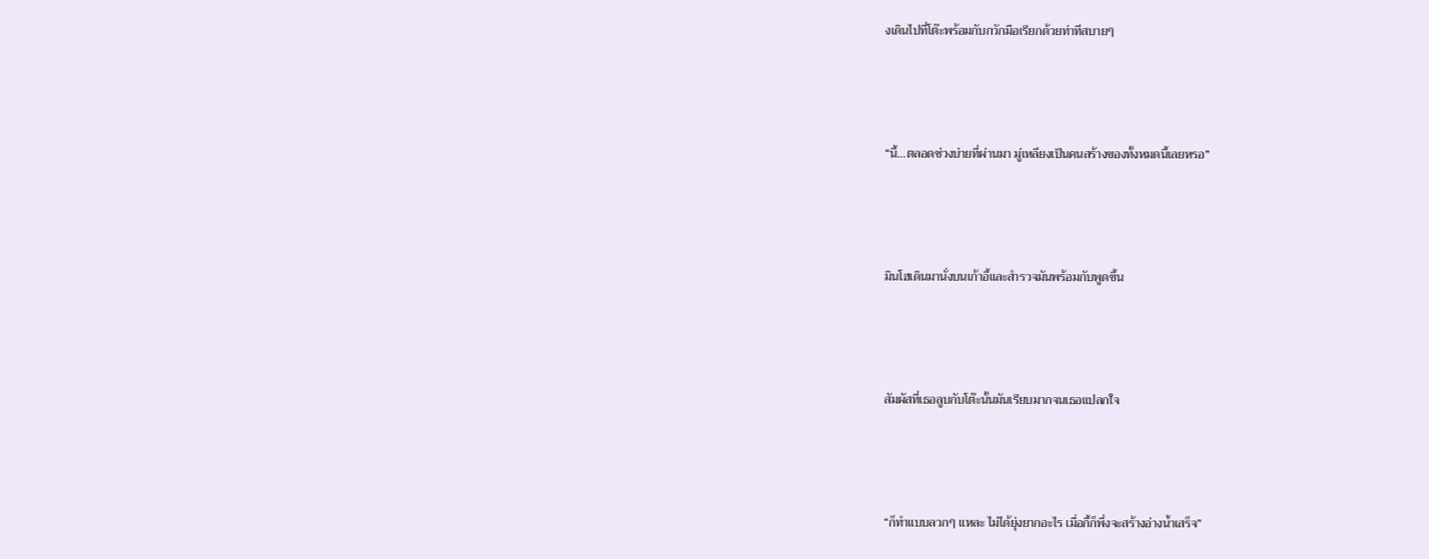งเดินไปที่โต๊ะพร้อมกับกวักมือเรียกด้วยท่าทีสบายๆ



“นี้…ตลอดช่วงบ่ายที่ผ่านมา มู่เหลียงเป็นคนสร้างของทั้งหมดนี้เลยหรอ”



มินโฮเดินมานั่งบนเก้าอี้และสำรวจมันพร้อมกับพูดขึ้น



สัมผัสที่เธอลูบกับโต๊ะนั้นมันเรียบมากจนเธอแปลกใจ



“ก็ทำแบบลวกๆ แหละ ไม่ได้ยุ่งยากอะไร เมื่อกี้ก็พึ่งจะสร้างอ่างน้ำเสร็จ”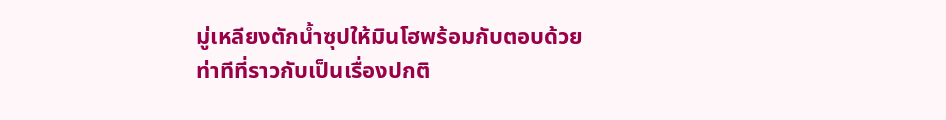มู่เหลียงตักน้ำซุปให้มินโฮพร้อมกับตอบด้วยท่าทีที่ราวกับเป็นเรื่องปกติ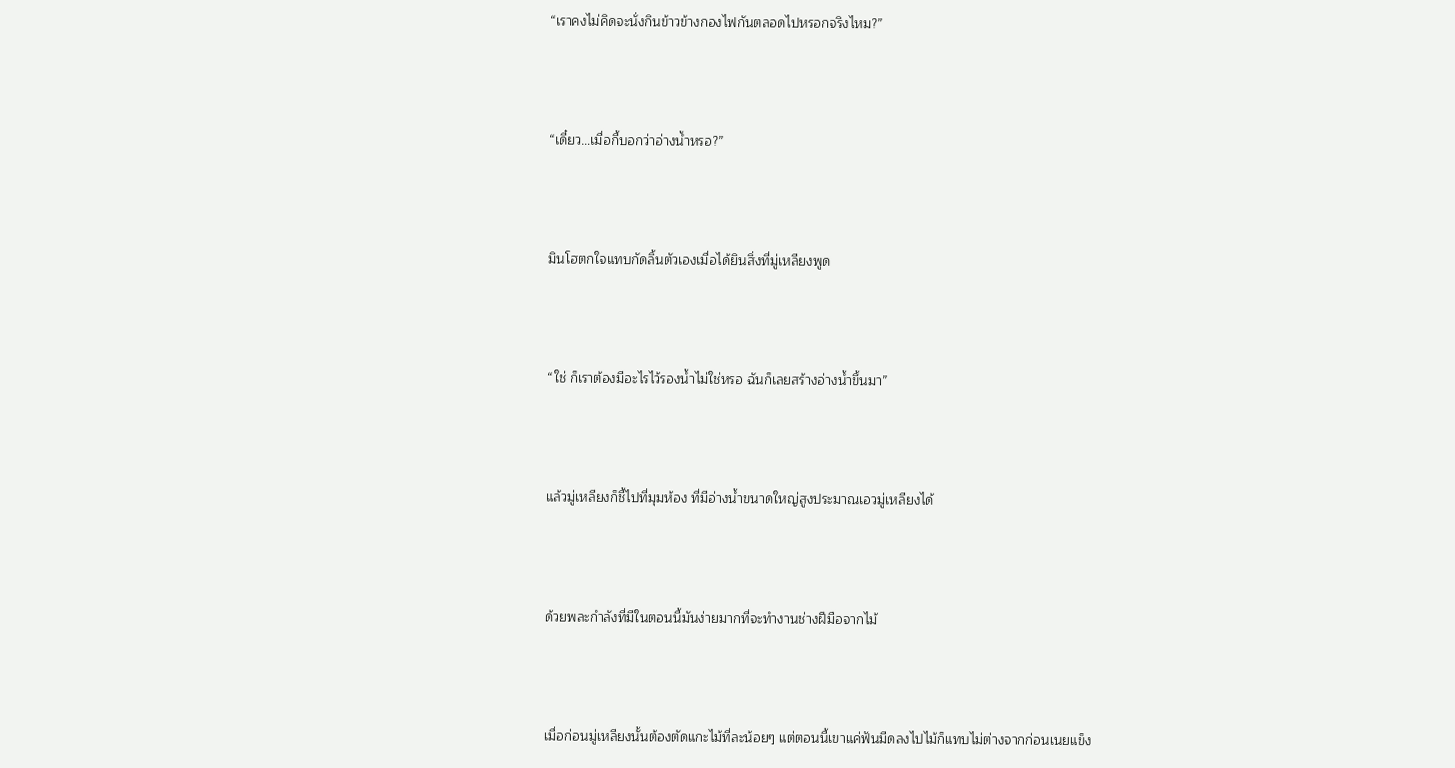“เราคงไม่คิดจะนั่งกินข้าวข้างกองไฟกันตลอดไปหรอกจริงไหม?”



“เดี๋ยว…เมื่อกี้บอกว่าอ่างน้ำหรอ?”



มินโฮตกใจแทบกัดลิ้นตัวเองเมื่อได้ยินสิ่งที่มู่เหลียงพูด



“ใช่ ก็เราต้องมีอะไรไว้รองน้ำไม่ใช่หรอ ฉันก็เลยสร้างอ่างน้ำขึ้นมา”



แล้วมู่เหลียงก็ชี้ไปที่มุมห้อง ที่มีอ่างน้ำขนาดใหญ่สูงประมาณเอวมู่เหลียงได้



ด้วยพละกำลังที่มีในตอนนี้มันง่ายมากที่จะทำงานช่างฝีมือจากไม้



เมื่อก่อนมู่เหลียงนั้นต้องตัดแกะไม้ที่ละน้อยๆ แต่ตอนนี้เขาแค่ฟันมีดลงไปไม้ก็แทบไม่ต่างจากก่อนเนยแข็ง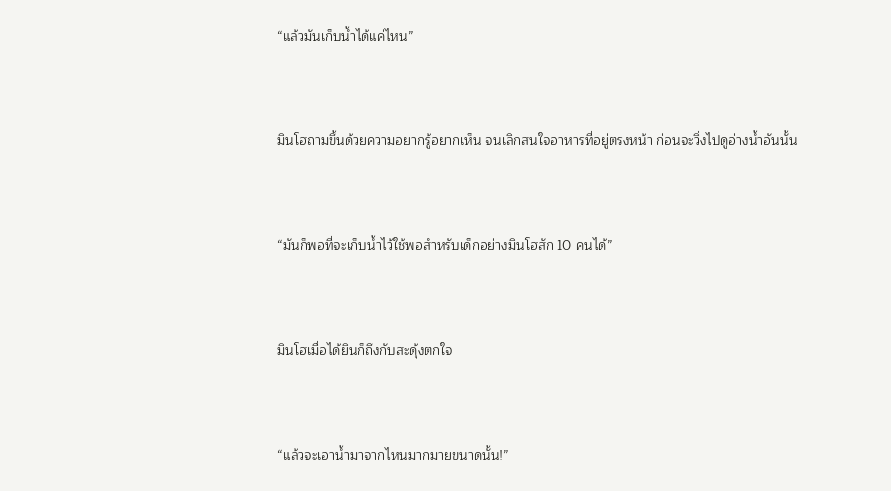“แล้วมันเก็บน้ำได้แค่ไหน”



มินโฮถามขึ้นด้วยความอยากรู้อยากเห็น จนเลิกสนใจอาหารที่อยู่ตรงหน้า ก่อนจะวิ่งไปดูอ่างน้ำอันนั้น



“มันก็พอที่จะเก็บน้ำไว้ใช้พอสำหรับเด็กอย่างมินโฮสัก 10 คนได้”



มินโฮเมื่อได้ยินก็ถึงกับสะดุ้งตกใจ



“แล้วจะเอาน้ำมาจากไหนมากมายขนาดนั้น!”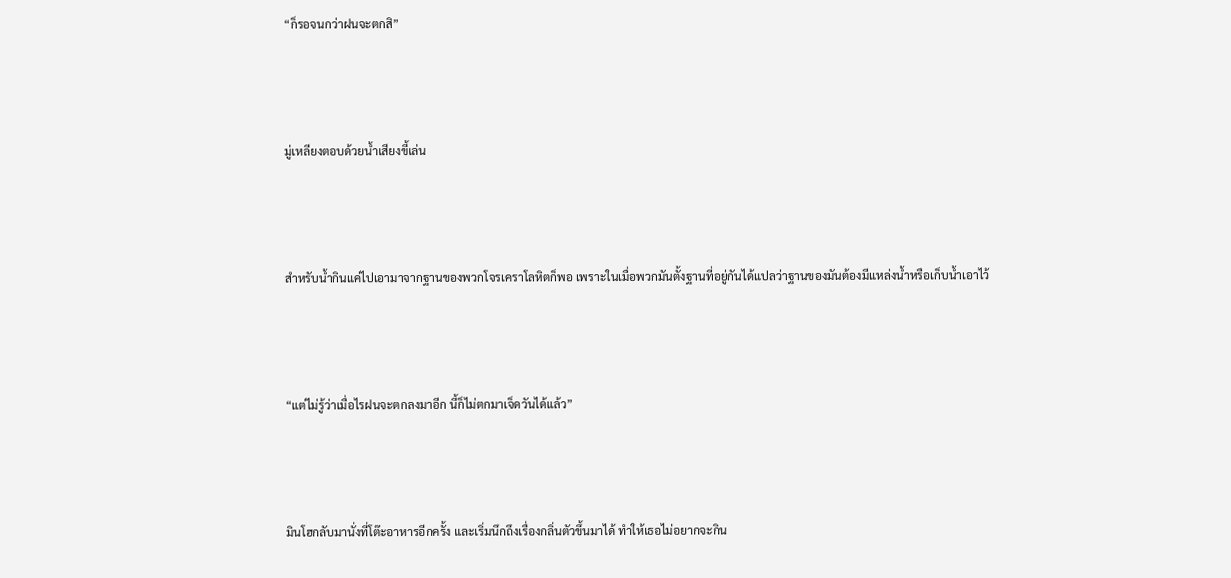“ก็รอจนกว่าฝนจะตกสิ”



มู่เหลียงตอบด้วยน้ำเสียงขี้เล่น



สำหรับน้ำกินแค่ไปเอามาจากฐานของพวกโจรเคราโลหิตก็พอ เพราะในเมื่อพวกมันตั้งฐานที่อยู่กันได้แปลว่าฐานของมันต้องมีแหล่งน้ำหรือเก็บน้ำเอาไว้



“แต่ไม่รู้ว่าเมื่อไรฝนจะตกลงมาอีก นี้ก็ไม่ตกมาเจ็ดวันได้แล้ว”



มินโฮกลับมานั่งที่โต๊ะอาหารอีกครั้ง และเริ่มนึกถึงเรื่องกลิ่นตัวขึ้นมาได้ ทำให้เธอไม่อยากจะกิน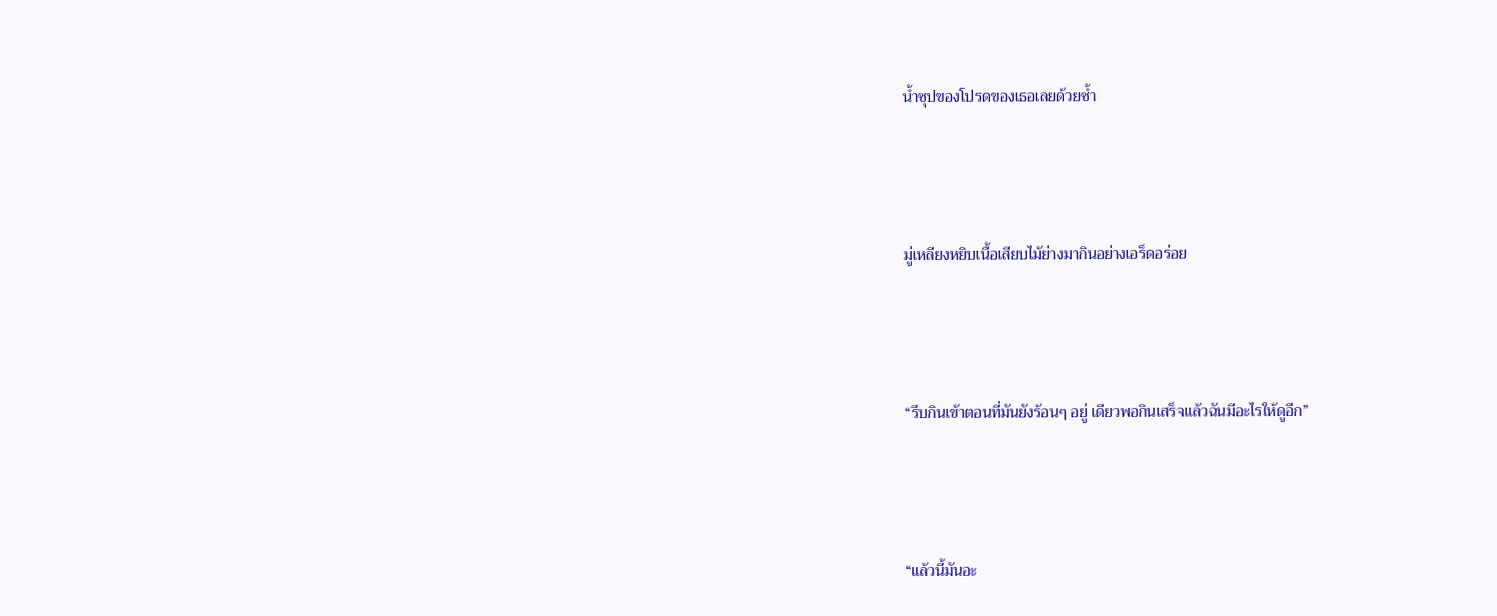น้ำซุปของโปรดของเธอเลยด้วยซ้ำ



มู่เหลียงหยิบเนื้อเสียบไม้ย่างมากินอย่างเอร็ดอร่อย



“รีบกินเข้าตอนที่มันยังร้อนๆ อยู่ เดียวพอกินเสร็จแล้วฉันมีอะไรให้ดูอีก”



“แล้วนี้มันอะ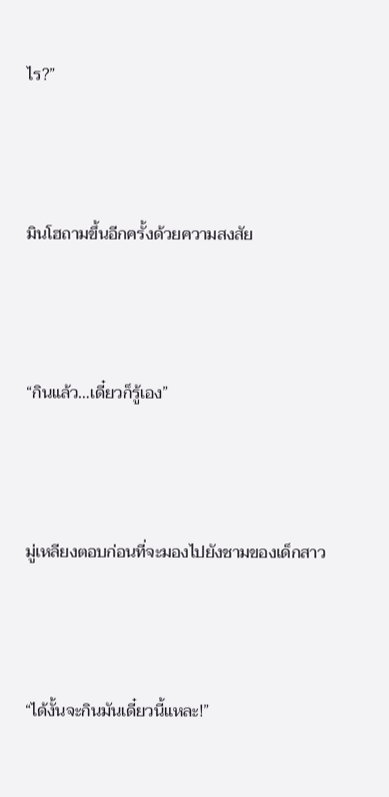ไร?”



มินโฮถามขึ้นอีกครั้งด้วยความสงสัย



“กินแล้ว…เดี๋ยวก็รู้เอง”



มู่เหลียงตอบก่อนที่จะมองไปยังชามของเด็กสาว



“ได้งั้นจะกินมันเดี๋ยวนี้แหละ!”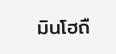มินโฮถื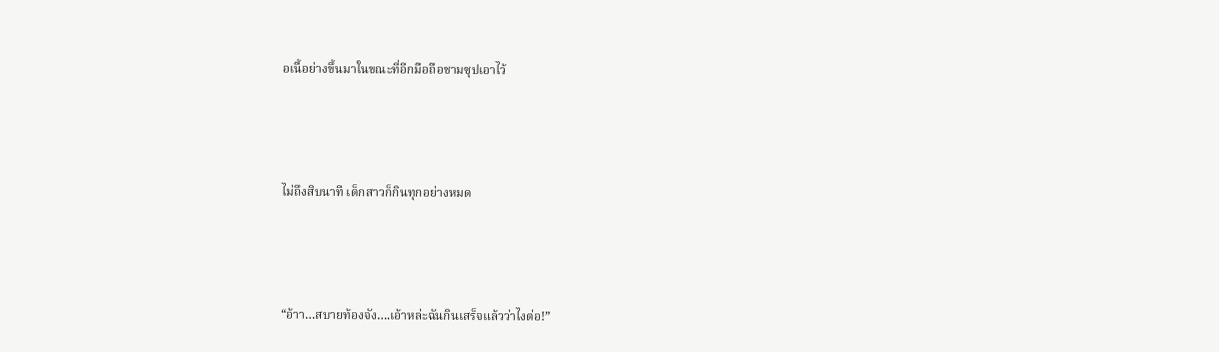อเนื้อย่างขึ้นมาในขณะที่อีกมือถือชามซุปเอาไว้



ไม่ถึงสิบนาที เด็กสาวก็กินทุกอย่างหมด



“อ้าา…สบายท้องจัง….เอ้าหล่ะฉันกินเสร็จแล้วว่าไงต่อ!”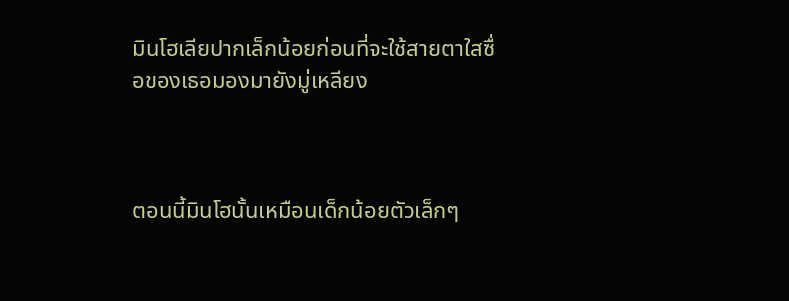มินโฮเลียปากเล็กน้อยก่อนที่จะใช้สายตาใสซื่อของเธอมองมายังมู่เหลียง



ตอนนี้มินโฮนั้นเหมือนเด็กน้อยตัวเล็กๆ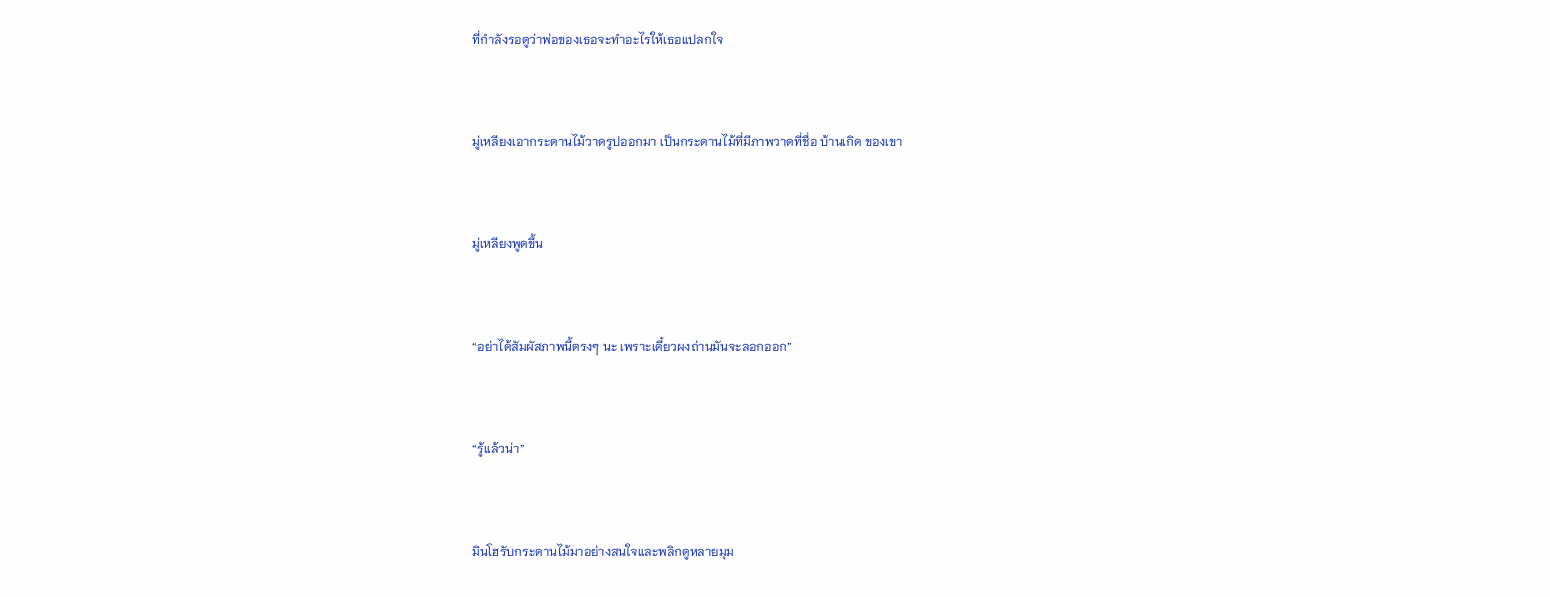ที่กำลังรอดูว่าพ่อของเธอจะทำอะไรให้เธอแปลกใจ



มู่เหลียงเอากระดานไม้วาดรูปออกมา เป็นกระดานไม้ที่มีภาพวาดที่ชื่อ บ้านเกิด ของเขา



มู่เหลียงพูดขึ้น



“อย่าได้สัมผัสภาพนี้ตรงๆ นะ เพราะเดี๋ยวผงถ่านมันจะลอกออก”



“รู้แล้วน่า”



มินโฮรับกระดานไม้มาอย่างสนใจและพลิกดูหลายมุม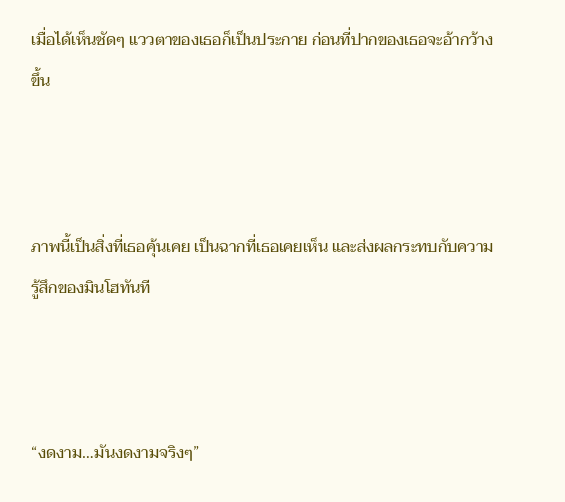เมื่อได้เห็นชัดๆ แววตาของเธอก็เป็นประกาย ก่อนที่ปากของเธอจะอ้ากว้างขึ้น



ภาพนี้เป็นสิ่งที่เธอคุ้นเคย เป็นฉากที่เธอเคยเห็น และส่งผลกระทบกับความรู้สึกของมินโฮทันที



“งดงาม…มันงดงามจริงๆ”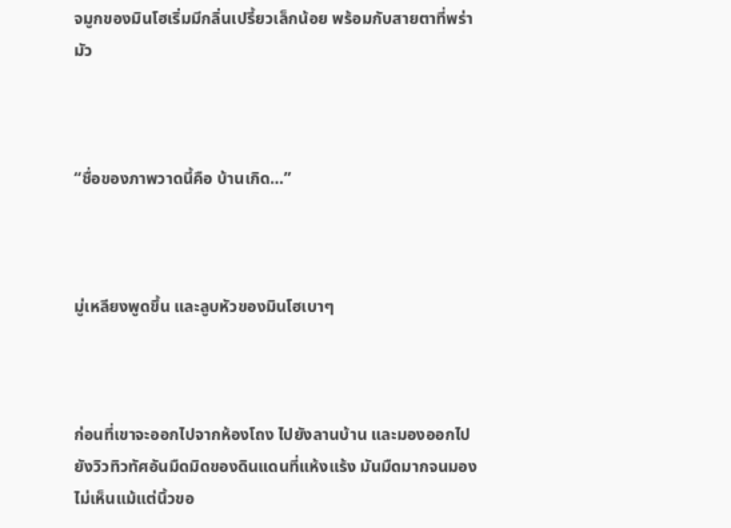จมูกของมินโฮเริ่มมีกลิ่นเปรี้ยวเล็กน้อย พร้อมกับสายตาที่พร่ามัว



“ชื่อของภาพวาดนี้คือ บ้านเกิด…”



มู่เหลียงพูดขึ้น และลูบหัวของมินโฮเบาๆ



ก่อนที่เขาจะออกไปจากห้องโถง ไปยังลานบ้าน และมองออกไปยังวิวทิวทัศอันมืดมิดของดินแดนที่แห้งแร้ง มันมืดมากจนมองไม่เห็นแม้แต่นิ้วขอ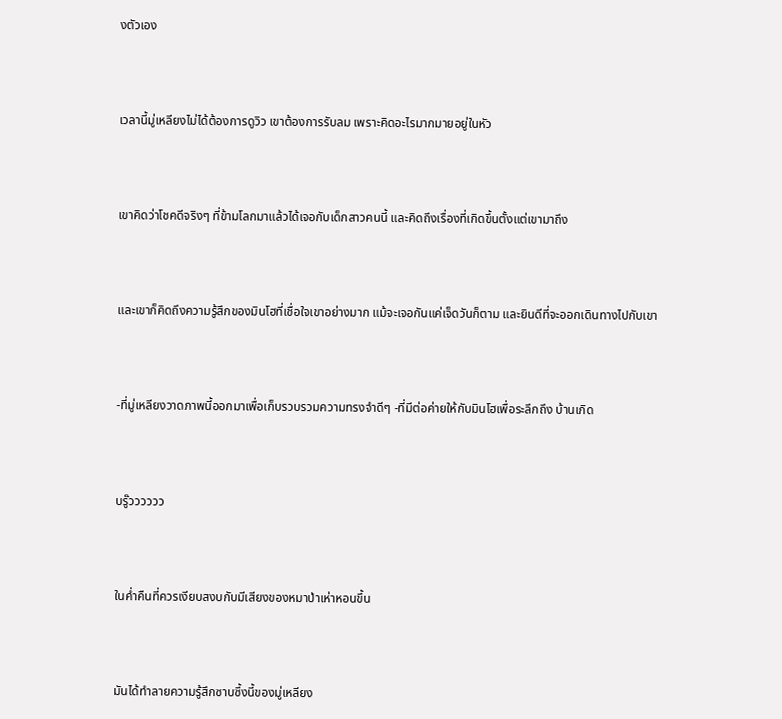งตัวเอง



เวลานี้มู่เหลียงไม่ได้ต้องการดูวิว เขาต้องการรับลม เพราะคิดอะไรมากมายอยู่ในหัว



เขาคิดว่าโชคดีจริงๆ ที่ข้ามโลกมาแล้วได้เจอกับเด็กสาวคนนี้ และคิดถึงเรื่องที่เกิดขึ้นตั้งแต่เขามาถึง



และเขาก็คิดถึงความรู้สึกของมินโฮที่เชื่อใจเขาอย่างมาก แม้จะเจอกันแค่เจ็ดวันก็ตาม และยินดีที่จะออกเดินทางไปกับเขา



-ที่มู่เหลียงวาดภาพนี้ออกมาเพื่อเก็บรวบรวมความทรงจำดีๆ -ที่มีต่อค่ายให้กับมินโฮเพื่อระลึกถึง บ้านเกิด



บรู๊วววววว



ในค่ำคืนที่ควรเงียบสงบกับมีเสียงของหมาป่าเห่าหอนขึ้น



มันได้ทำลายความรู้สึกซาบซึ้งนี้ของมู่เหลียง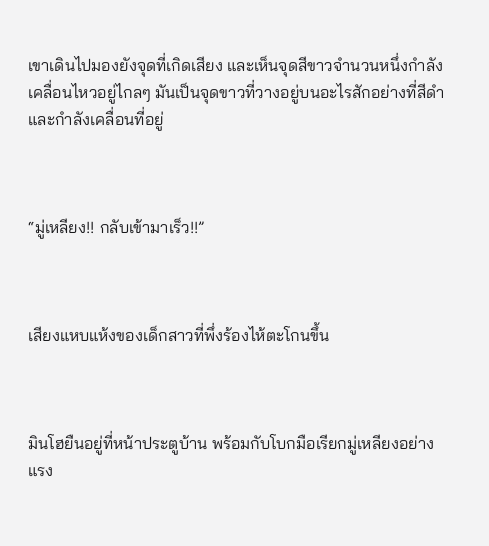เขาเดินไปมองยังจุดที่เกิดเสียง และเห็นจุดสีขาวจำนวนหนึ่งกำลังเคลื่อนไหวอยู่ไกลๆ มันเป็นจุดขาวที่วางอยู่บนอะไรสักอย่างที่สีดำ และกำลังเคลื่อนที่อยู่



“มู่เหลียง!! กลับเข้ามาเร็ว!!”



เสียงแหบแห้งของเด็กสาวที่พึ่งร้องไห้ตะโกนขึ้น



มินโฮยืนอยู่ที่หน้าประตูบ้าน พร้อมกับโบกมือเรียกมู่เหลียงอย่างแรง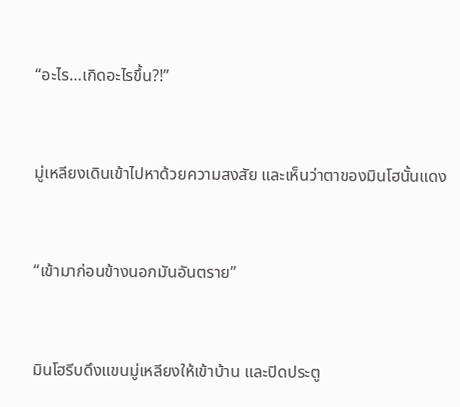“อะไร…เกิดอะไรขึ้น?!”



มู่เหลียงเดินเข้าไปหาด้วยความสงสัย และเห็นว่าตาของมินโฮนั้นแดง



“เข้ามาก่อนข้างนอกมันอันตราย”



มินโฮรีบดึงแขนมู่เหลียงให้เข้าบ้าน และปิดประตู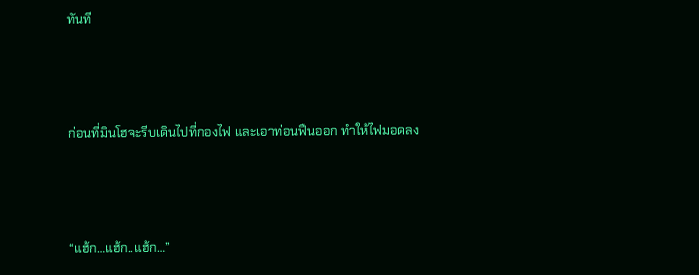ทันที



ก่อนที่มินโฮจะรีบเดินไปที่กองไฟ และเอาท่อนฟืนออก ทำให้ไฟมอดลง



“แฮ้ก…แฮ้ก..แฮ้ก…”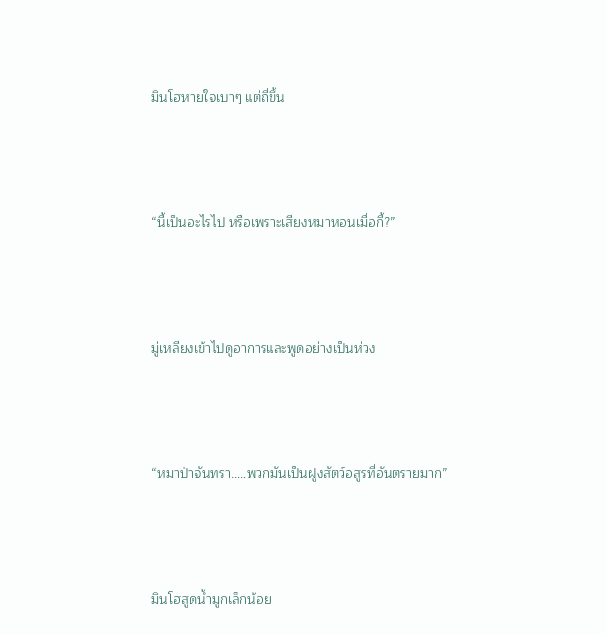มินโฮหายใจเบาๆ แต่ถี่ขึ้น



“นี้เป็นอะไรไป หรือเพราะเสียงหมาหอนเมื่อกี้?”



มู่เหลียงเข้าไปดูอาการและพูดอย่างเป็นห่วง



“หมาป่าจันทรา…..พวกมันเป็นฝูงสัตว์อสูรที่อันตรายมาก”



มินโฮสูดน้ำมูกเล็กน้อย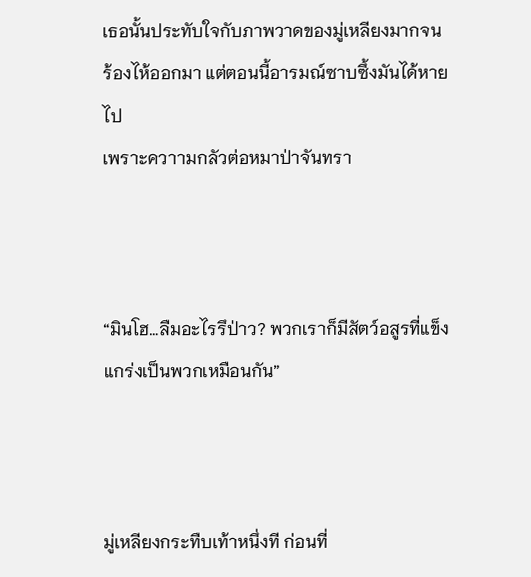เธอนั้นประทับใจกับภาพวาดของมู่เหลียงมากจนร้องไห้ออกมา แต่ตอนนี้อารมณ์ซาบซึ้งมันได้หายไป
เพราะควาามกลัวต่อหมาป่าจันทรา



“มินโฮ…ลืมอะไรรึป่าว? พวกเราก็มีสัตว์อสูรที่แข็งแกร่งเป็นพวกเหมือนกัน”



มู่เหลียงกระทืบเท้าหนึ่งที ก่อนที่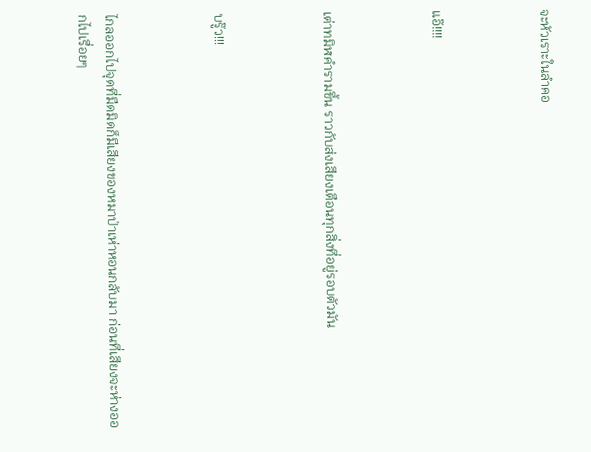จะหัวเราะในลำคอ



แอ๊!!!!



เต่าทมิฬคำรามขึ้น ราวกับส่งเสียงเตือนทุกสิ่งที่อยู่รอบตัวมัน



บรู๊ว!!!



ไกลออกไปจุดที่มืดมิดก็มีเสียงของหมาป่าเห่าหอนกลับมา ก่อนที่เสียงจะห่างออกไปเรื่อยๆ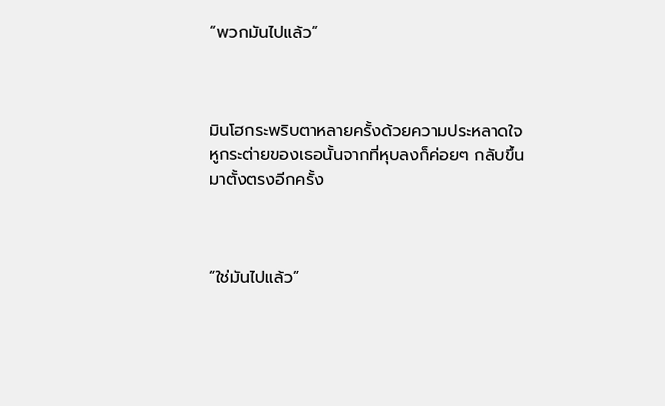“พวกมันไปแล้ว”



มินโฮกระพริบตาหลายครั้งด้วยความประหลาดใจ หูกระต่ายของเธอนั้นจากที่หุบลงก็ค่อยๆ กลับขึ้นมาตั้งตรงอีกครั้ง



“ใช่มันไปแล้ว”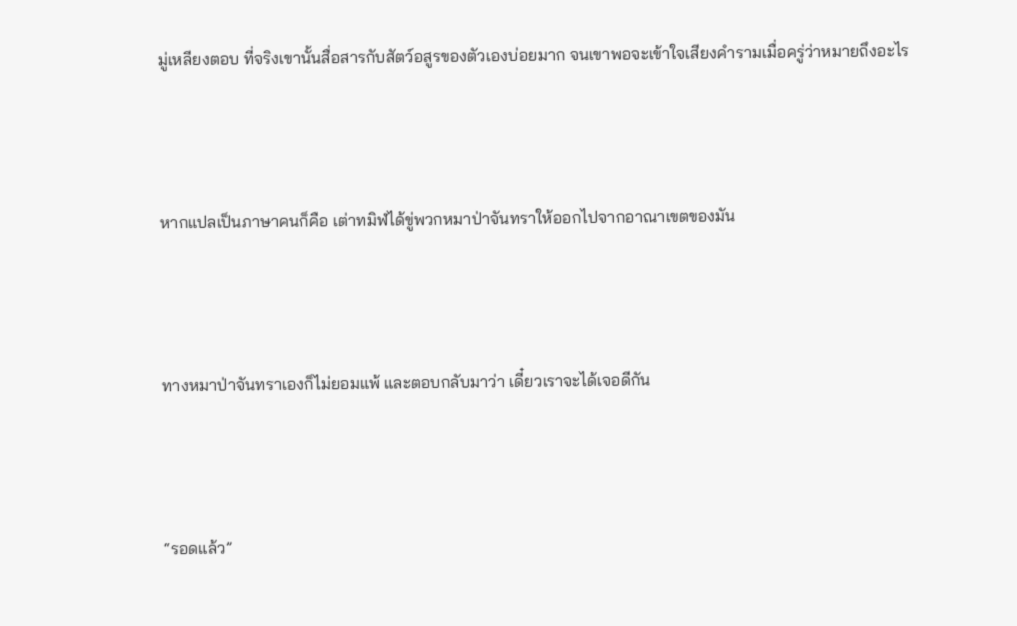มู่เหลียงตอบ ที่จริงเขานั้นสื่อสารกับสัตว์อสูรของตัวเองบ่อยมาก จนเขาพอจะเข้าใจเสียงคำรามเมื่อครู่ว่าหมายถึงอะไร



หากแปลเป็นภาษาคนก็คือ เต่าทมิฬได้ขู่พวกหมาป่าจันทราให้ออกไปจากอาณาเขตของมัน



ทางหมาป่าจันทราเองก็ไม่ยอมแพ้ และตอบกลับมาว่า เดี๋ยวเราจะได้เจอดีกัน



“รอดแล้ว”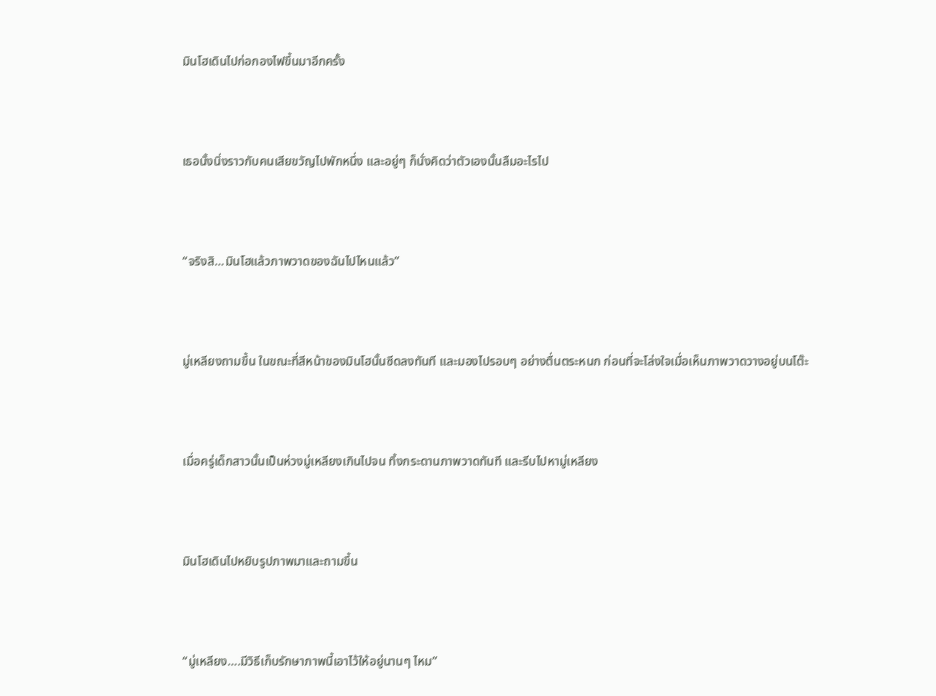มินโฮเดินไปก่อกองไฟขึ้นมาอีกครั้ง



เธอนั้งนิ่งราวกับคนเสียขวัญไปพักหนึ่ง และอยู่ๆ ก็นั่งคิดว่าตัวเองนั้นลืมอะไรไป



“จริงสิ…มินโฮแล้วภาพวาดของฉันไปไหนแล้ว”



มู่เหลียงถามขึ้น ในขณะที่สีหน้าของมินโฮนั้นซีดลงทันที และมองไปรอบๆ อย่างตื่นตระหนก ก่อนที่จะโล่งใจเมื่อเห็นภาพวาดวางอยู่บนโต๊ะ



เมื่อครู่เด็กสาวนั้นเป็นห่วงมู่เหลียงเกินไปจน ทิ้งกระดานภาพวาดทันที และรีบไปหามู่เหลียง



มินโฮเดินไปหยิบรูปภาพมาและถามขึ้น



“มู่เหลียง….มีวิธีเก็บรักษาภาพนี้เอาไว้ให้อยู่นานๆ ไหม”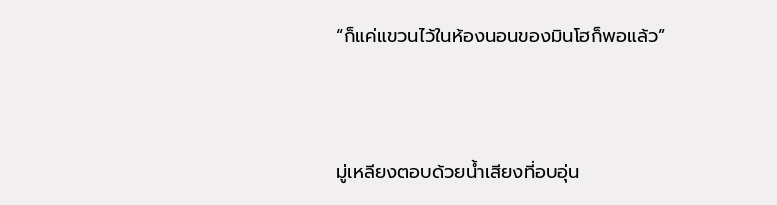“ก็แค่แขวนไว้ในห้องนอนของมินโฮก็พอแล้ว”



มู่เหลียงตอบด้วยน้ำเสียงที่อบอุ่น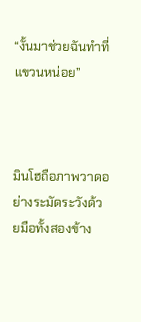“งั้นมาช่วยฉันทำที่แขวนหน่อย”



มินโฮถือภาพวาดอย่างระมัดระวังด้วยมือทั้งสองข้าง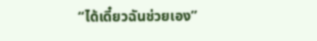“ได้เดี๋ยวฉันช่วยเอง”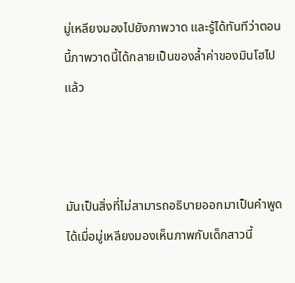มู่เหลียงมองไปยังภาพวาด และรู้ได้ทันทีว่าตอนนี้ภาพวาดนี้ได้กลายเป็นของล้ำค่าของมินโฮไปแล้ว



มันเป็นสิ่งที่ไม่สามารถอธิบายออกมาเป็นคำพูดได้เมื่อมู่เหลียงมองเห็นภาพกับเด็กสาวนี้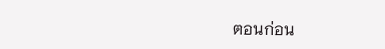ตอนก่อน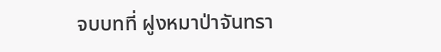จบบทที่ ฝูงหมาป่าจันทรา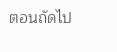ตอนถัดไป